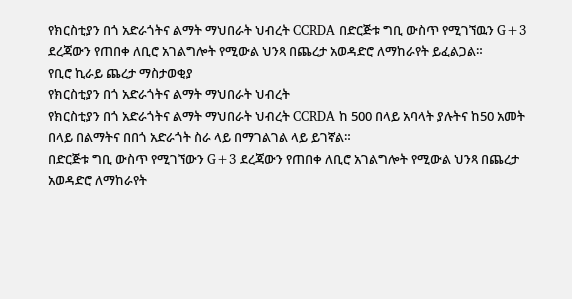የክርስቲያን በጎ አድራጎትና ልማት ማህበራት ህብረት CCRDA በድርጅቱ ግቢ ውስጥ የሚገኘዉን G+3 ደረጃውን የጠበቀ ለቢሮ አገልግሎት የሚውል ህንጻ በጨረታ አወዳድሮ ለማከራየት ይፈልጋል።
የቢሮ ኪራይ ጨረታ ማስታወቂያ
የክርስቲያን በጎ አድራጎትና ልማት ማህበራት ህብረት
የክርስቲያን በጎ አድራጎትና ልማት ማህበራት ህብረት CCRDA ከ 500 በላይ አባላት ያሉትና ከ50 አመት በላይ በልማትና በበጎ አድራጎት ስራ ላይ በማገልገል ላይ ይገኛል።
በድርጅቱ ግቢ ውስጥ የሚገኘውን G+3 ደረጃውን የጠበቀ ለቢሮ አገልግሎት የሚውል ህንጻ በጨረታ አወዳድሮ ለማከራየት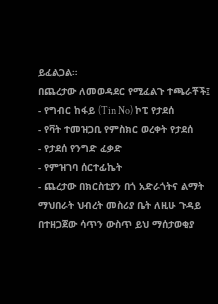ይፈልጋል።
በጨረታው ለመወዳደር የሚፈልጉ ተጫራቾች፤
- የግብር ከፋይ (Tin No) ኮፒ የታደሰ
- የቫት ተመዝጋቢ የምስክር ወረቀት የታደሰ
- የታደሰ የንግድ ፈቃድ
- የምዝገባ ሰርተፊኬት
- ጨረታው በክርስቲያን በጎ አድራጎትና ልማት ማህበራት ህብረት መስሪያ ቤት ለዚሁ ጉዳይ በተዘጋጀው ሳጥን ውስጥ ይህ ማሰታወቂያ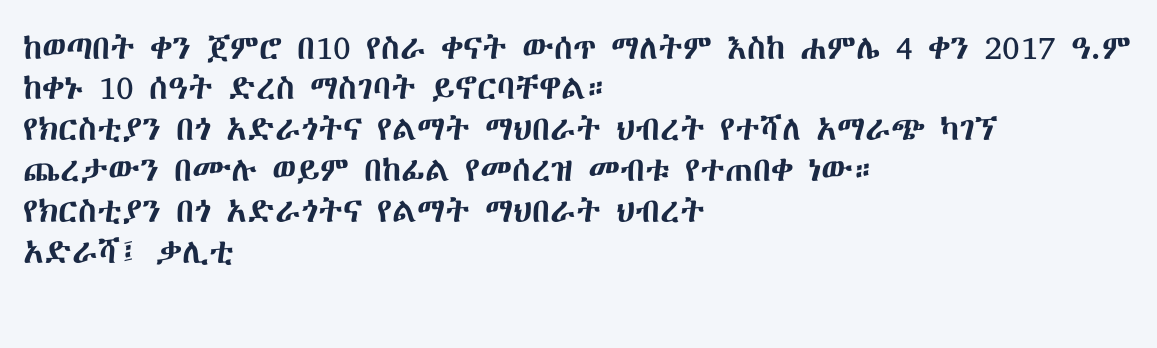ከወጣበት ቀን ጀምሮ በ10 የስራ ቀናት ውሰጥ ማለትም እስከ ሐምሌ 4 ቀን 2017 ዓ.ም ከቀኑ 10 ሰዓት ድረስ ማስገባት ይኖርባቸዋል።
የክርስቲያን በጎ አድራጎትና የልማት ማህበራት ህብረት የተሻለ አማራጭ ካገኘ ጨረታውን በሙሉ ወይም በከፊል የመሰረዝ መብቱ የተጠበቀ ነው።
የክርስቲያን በጎ አድራጎትና የልማት ማህበራት ህብረት
አድራሻ፤ ቃሊቲ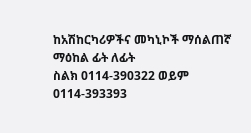ከአሽከርካሪዎችና መካኒኮች ማሰልጠኛ ማዕከል ፊት ለፊት
ስልክ 0114-390322 ወይም 0114-393393